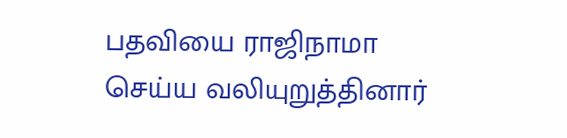பதவியை ராஜிநாமா செய்ய வலியுறுத்தினார்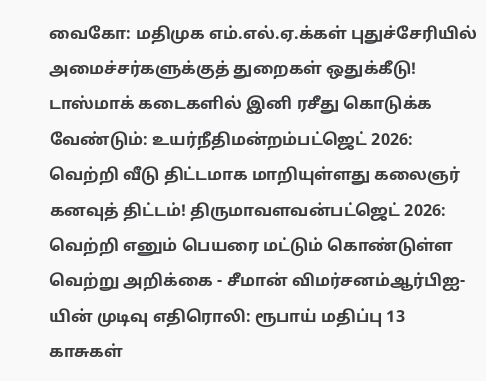வைகோ: மதிமுக எம்.எல்.ஏ.க்கள் புதுச்சேரியில் அமைச்சர்களுக்குத் துறைகள் ஒதுக்கீடு! டாஸ்மாக் கடைகளில் இனி ரசீது கொடுக்க வேண்டும்: உயர்நீதிமன்றம்பட்ஜெட் 2026: வெற்றி வீடு திட்டமாக மாறியுள்ளது கலைஞர் கனவுத் திட்டம்! திருமாவளவன்பட்ஜெட் 2026: வெற்றி எனும் பெயரை மட்டும் கொண்டுள்ள வெற்று அறிக்கை - சீமான் விமர்சனம்ஆர்பிஐ-யின் முடிவு எதிரொலி: ரூபாய் மதிப்பு 13 காசுகள்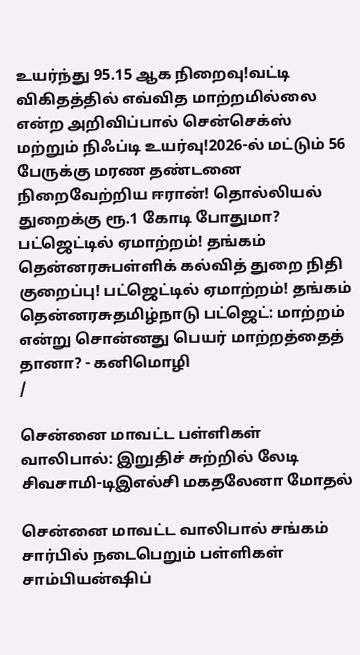உயர்ந்து 95.15 ஆக நிறைவு!வட்டி விகிதத்தில் எவ்வித மாற்றமில்லை என்ற அறிவிப்பால் சென்செக்ஸ் மற்றும் நிஃப்டி உயர்வு!2026-ல் மட்டும் 56 பேருக்கு மரண தண்டனை நிறைவேற்றிய ஈரான்! தொல்லியல் துறைக்கு ரூ.1 கோடி போதுமா? பட்ஜெட்டில் ஏமாற்றம்! தங்கம் தென்னரசுபள்ளிக் கல்வித் துறை நிதி குறைப்பு! பட்ஜெட்டில் ஏமாற்றம்! தங்கம் தென்னரசுதமிழ்நாடு பட்ஜெட்: மாற்றம் என்று சொன்னது பெயர் மாற்றத்தைத் தானா? - கனிமொழி
/

சென்னை மாவட்ட பள்ளிகள் வாலிபால்: இறுதிச் சுற்றில் லேடி சிவசாமி-டிஇஎல்சி மகதலேனா மோதல்

சென்னை மாவட்ட வாலிபால் சங்கம் சார்பில் நடைபெறும் பள்ளிகள் சாம்பியன்ஷிப்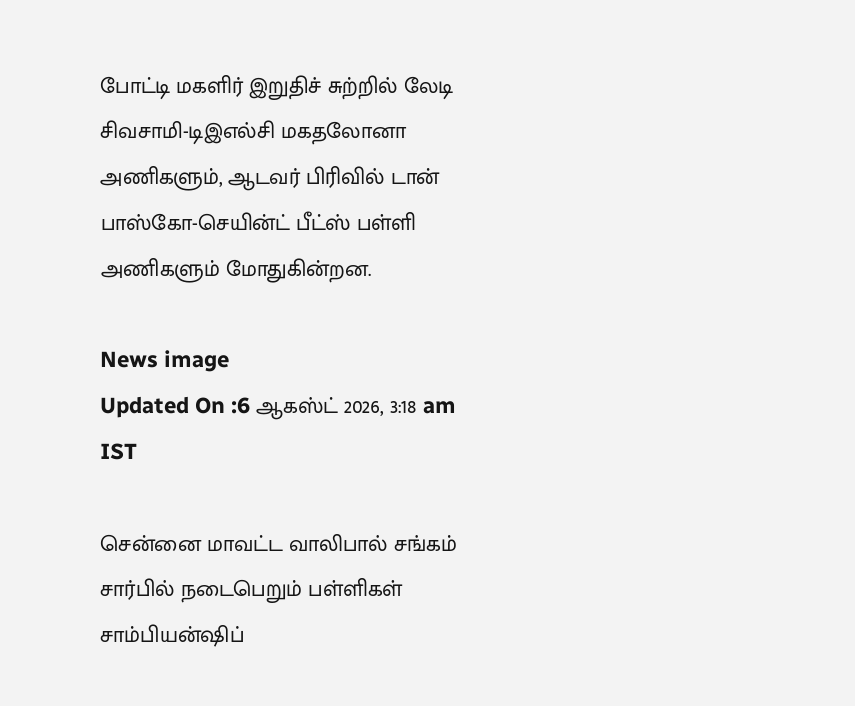போட்டி மகளிர் இறுதிச் சுற்றில் லேடி சிவசாமி-டிஇஎல்சி மகதலோனா அணிகளும், ஆடவர் பிரிவில் டான் பாஸ்கோ-செயின்ட் பீட்ஸ் பள்ளி அணிகளும் மோதுகின்றன.

News image
Updated On :6 ஆகஸ்ட் 2026, 3:18 am IST

சென்னை மாவட்ட வாலிபால் சங்கம் சார்பில் நடைபெறும் பள்ளிகள் சாம்பியன்ஷிப்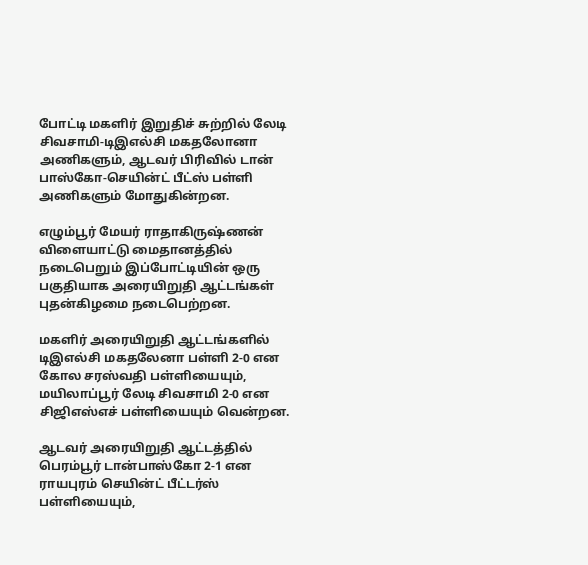போட்டி மகளிர் இறுதிச் சுற்றில் லேடி சிவசாமி-டிஇஎல்சி மகதலோனா அணிகளும், ஆடவர் பிரிவில் டான் பாஸ்கோ-செயின்ட் பீட்ஸ் பள்ளி அணிகளும் மோதுகின்றன.

எழும்பூர் மேயர் ராதாகிருஷ்ணன் விளையாட்டு மைதானத்தில் நடைபெறும் இப்போட்டியின் ஒரு பகுதியாக அரையிறுதி ஆட்டங்கள் புதன்கிழமை நடைபெற்றன.

மகளிர் அரையிறுதி ஆட்டங்களில் டிஇஎல்சி மகதலேனா பள்ளி 2-0 என கோல சரஸ்வதி பள்ளியையும், மயிலாப்பூர் லேடி சிவசாமி 2-0 என சிஜிஎஸ்எச் பள்ளியையும் வென்றன.

ஆடவர் அரையிறுதி ஆட்டத்தில் பெரம்பூர் டான்பாஸ்கோ 2-1 என ராயபுரம் செயின்ட் பீட்டர்ஸ் பள்ளியையும்,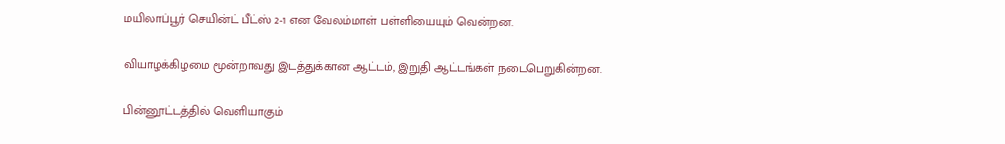மயிலாப்பூர் செயின்ட் பீட்ஸ் 2-1 என வேலம்மாள் பள்ளியையும் வென்றன.

வியாழக்கிழமை மூன்றாவது இடத்துக்கான ஆட்டம், இறுதி ஆட்டங்கள் நடைபெறுகின்றன.

பின்னூட்டத்தில் வெளியாகும்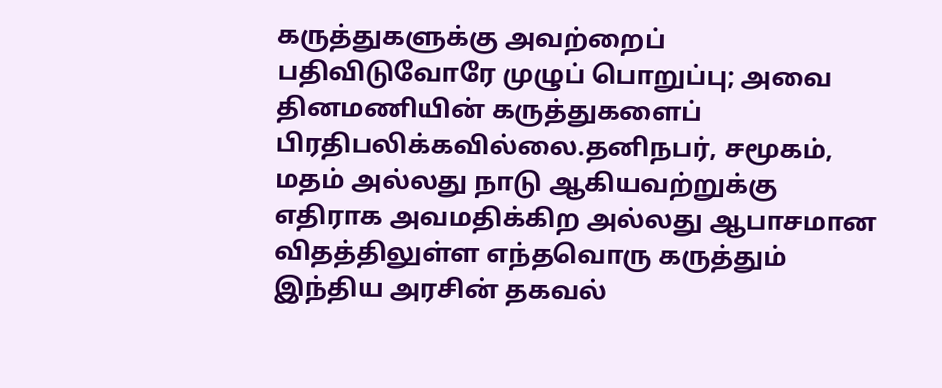கருத்துகளுக்கு அவற்றைப் பதிவிடுவோரே முழுப் பொறுப்பு; அவை தினமணியின் கருத்துகளைப் பிரதிபலிக்கவில்லை.தனிநபர், சமூகம், மதம் அல்லது நாடு ஆகியவற்றுக்கு எதிராக அவமதிக்கிற அல்லது ஆபாசமான விதத்திலுள்ள எந்தவொரு கருத்தும் இந்திய அரசின் தகவல்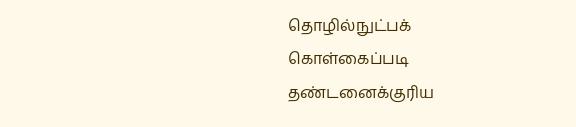தொழில்நுட்பக் கொள்கைப்படி தண்டனைக்குரிய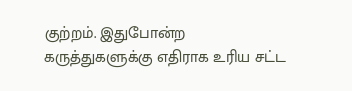குற்றம். இதுபோன்ற கருத்துகளுக்கு எதிராக உரிய சட்ட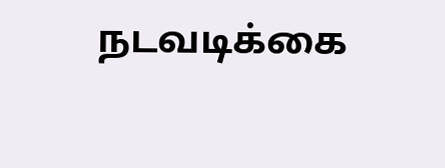நடவடிக்கை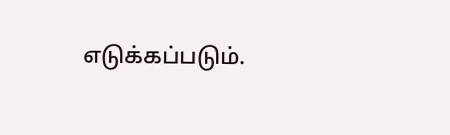எடுக்கப்படும்.